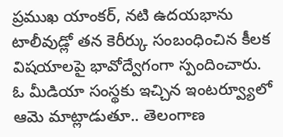ప్రముఖ యాంకర్, నటి ఉదయభాను టాలీవుడ్లో తన కెరీర్కు సంబంధించిన కీలక విషయాలపై భావోద్వేగంగా స్పందించారు. ఓ మీడియా సంస్థకు ఇచ్చిన ఇంటర్వ్యూలో ఆమె మాట్లాడుతూ.. తెలంగాణ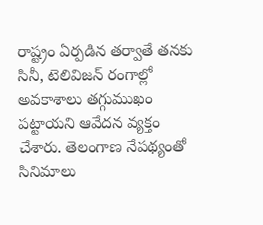రాష్ట్రం ఏర్పడిన తర్వాతే తనకు సినీ, టెలివిజన్ రంగాల్లో అవకాశాలు తగ్గుముఖం పట్టాయని ఆవేదన వ్యక్తం చేశారు. తెలంగాణ నేపథ్యంతో సినిమాలు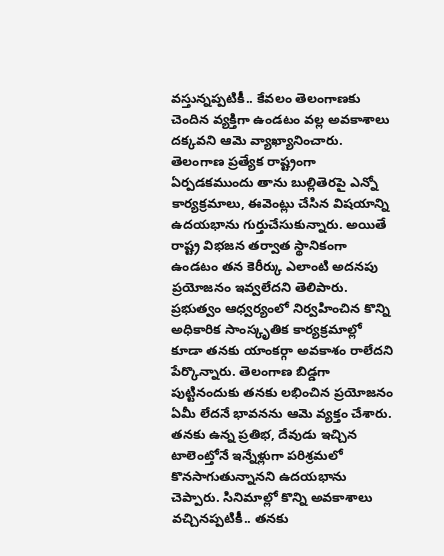వస్తున్నప్పటికీ.. కేవలం తెలంగాణకు చెందిన వ్యక్తిగా ఉండటం వల్ల అవకాశాలు దక్కవని ఆమె వ్యాఖ్యానించారు.
తెలంగాణ ప్రత్యేక రాష్ట్రంగా ఏర్పడకముందు తాను బుల్లితెరపై ఎన్నో కార్యక్రమాలు, ఈవెంట్లు చేసిన విషయాన్ని ఉదయభాను గుర్తుచేసుకున్నారు. అయితే రాష్ట్ర విభజన తర్వాత స్థానికంగా ఉండటం తన కెరీర్కు ఎలాంటి అదనపు ప్రయోజనం ఇవ్వలేదని తెలిపారు. ప్రభుత్వం ఆధ్వర్యంలో నిర్వహించిన కొన్ని అధికారిక సాంస్కృతిక కార్యక్రమాల్లో కూడా తనకు యాంకర్గా అవకాశం రాలేదని పేర్కొన్నారు. తెలంగాణ బిడ్డగా పుట్టినందుకు తనకు లభించిన ప్రయోజనం ఏమీ లేదనే భావనను ఆమె వ్యక్తం చేశారు.
తనకు ఉన్న ప్రతిభ, దేవుడు ఇచ్చిన టాలెంట్తోనే ఇన్నేళ్లుగా పరిశ్రమలో కొనసాగుతున్నానని ఉదయభాను చెప్పారు. సినిమాల్లో కొన్ని అవకాశాలు వచ్చినప్పటికీ.. తనకు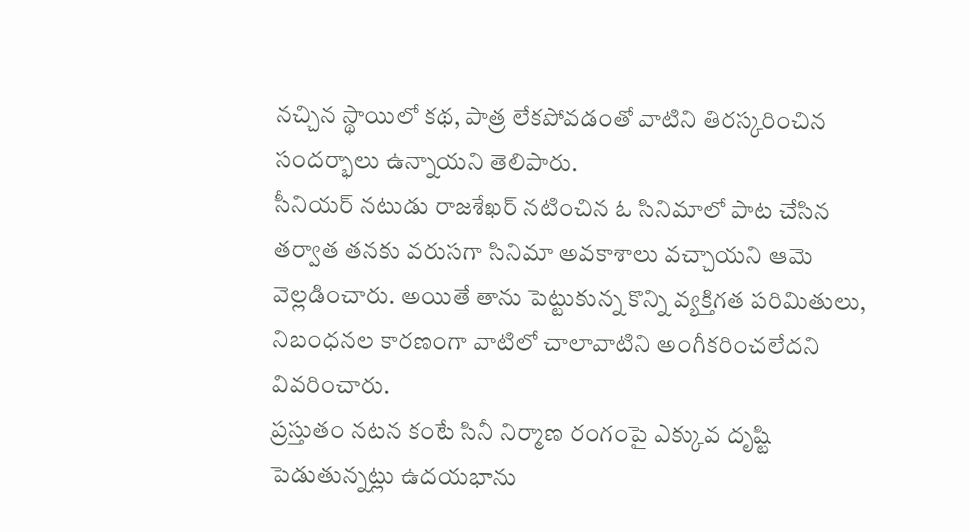నచ్చిన స్థాయిలో కథ, పాత్ర లేకపోవడంతో వాటిని తిరస్కరించిన సందర్భాలు ఉన్నాయని తెలిపారు.
సీనియర్ నటుడు రాజశేఖర్ నటించిన ఓ సినిమాలో పాట చేసిన తర్వాత తనకు వరుసగా సినిమా అవకాశాలు వచ్చాయని ఆమె వెల్లడించారు. అయితే తాను పెట్టుకున్న కొన్ని వ్యక్తిగత పరిమితులు, నిబంధనల కారణంగా వాటిలో చాలావాటిని అంగీకరించలేదని వివరించారు.
ప్రస్తుతం నటన కంటే సినీ నిర్మాణ రంగంపై ఎక్కువ దృష్టి పెడుతున్నట్లు ఉదయభాను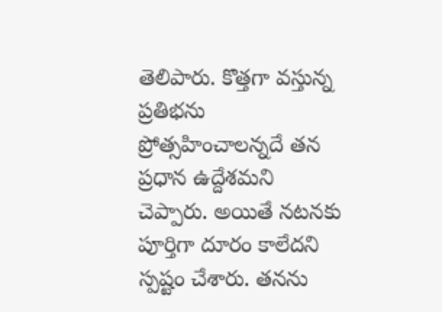తెలిపారు. కొత్తగా వస్తున్న ప్రతిభను ప్రోత్సహించాలన్నదే తన ప్రధాన ఉద్దేశమని చెప్పారు. అయితే నటనకు పూర్తిగా దూరం కాలేదని స్పష్టం చేశారు. తనను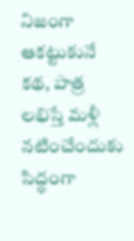నిజంగా ఆకట్టుకునే కథ, పాత్ర లభిస్తే మళ్లీ నటించేందుకు సిద్ధంగా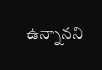ఉన్నానని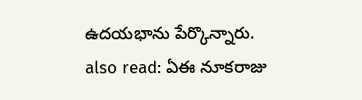ఉదయభాను పేర్కొన్నారు.
also read: ఏఈ నూకరాజు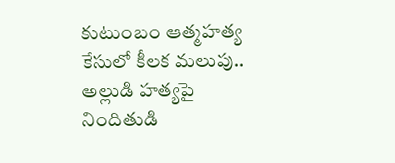కుటుంబం ఆత్మహత్య కేసులో కీలక మలుపు.. అల్లుడి హత్యపై నిందితుడి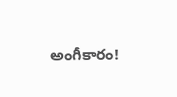అంగీకారం!